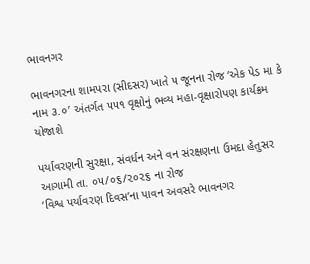ભાવનગર

ભાવનગરના શામપરા (સીદસર) ખાતે ૫ જૂનના રોજ ‘એક પેડ મા કે નામ ૩.૦’ અંતર્ગત ૫૫૧ વૃક્ષોનું ભવ્ય મહા-વૃક્ષારોપણ કાર્યક્રમ યોજાશે

પર્યાવરણની સુરક્ષા, સંવર્ધન અને વન સંરક્ષણના ઉમદા હેતુસર આગામી તા. ૦૫/૦૬/૨૦૨૬ ના રોજ
‘વિશ્વ પર્યાવરણ દિવસ’ના પાવન અવસરે ભાવનગર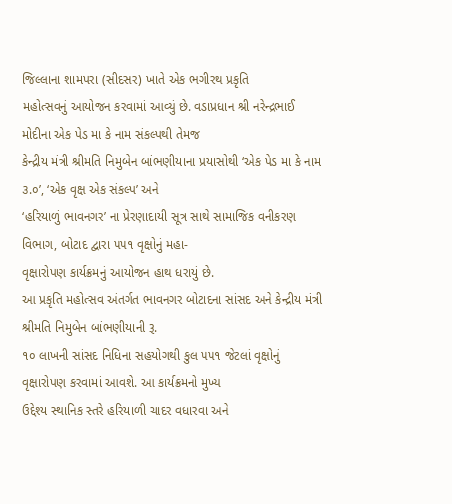જિલ્લાના શામપરા (સીદસર) ખાતે એક ભગીરથ પ્રકૃતિ
મહોત્સવનું આયોજન કરવામાં આવ્યું છે. વડાપ્રધાન શ્રી નરેન્દ્રભાઈ મોદીના એક પેડ મા કે નામ સંકલ્પથી તેમજ
કેન્દ્રીય મંત્રી શ્રીમતિ નિમુબેન બાંભણીયાના પ્રયાસોથી ‘એક પેડ મા કે નામ ૩.૦’, ‘એક વૃક્ષ એક સંકલ્પ’ અને
‘હરિયાળું ભાવનગર’ ના પ્રેરણાદાયી સૂત્ર સાથે સામાજિક વનીકરણ વિભાગ, બોટાદ દ્વારા ૫૫૧ વૃક્ષોનું મહા-
વૃક્ષારોપણ કાર્યક્રમનું આયોજન હાથ ધરાયું છે.
આ પ્રકૃતિ મહોત્સવ અંતર્ગત ભાવનગર બોટાદના સાંસદ અને કેન્દ્રીય મંત્રી શ્રીમતિ નિમુબેન બાંભણીયાની રૂ.
૧૦ લાખની સાંસદ નિધિના સહયોગથી કુલ ૫૫૧ જેટલાં વૃક્ષોનું વૃક્ષારોપણ કરવામાં આવશે. આ કાર્યક્રમનો મુખ્ય
ઉદ્દેશ્ય સ્થાનિક સ્તરે હરિયાળી ચાદર વધારવા અને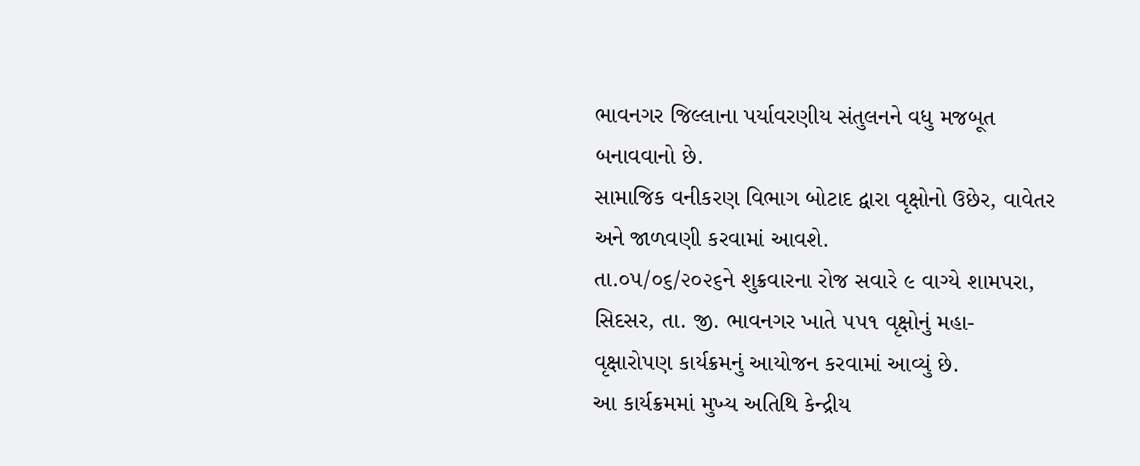ભાવનગર જિલ્લાના પર્યાવરણીય સંતુલનને વધુ મજબૂત
બનાવવાનો છે.
સામાજિક વનીકરણ વિભાગ બોટાદ દ્વારા વૃક્ષોનો ઉછેર, વાવેતર અને જાળવણી કરવામાં આવશે.
તા.૦૫/૦૬/૨૦૨૬ને શુક્રવારના રોજ સવારે ૯ વાગ્યે શામપરા, સિદસર, તા. જી. ભાવનગર ખાતે ૫૫૧ વૃક્ષોનું મહા-
વૃક્ષારોપણ કાર્યક્રમનું આયોજન કરવામાં આવ્યું છે.
આ કાર્યક્રમમાં મુખ્ય અતિથિ કેન્દ્રીય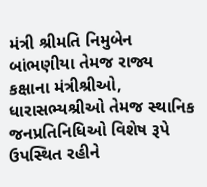મંત્રી શ્રીમતિ નિમુબેન બાંભણીયા તેમજ રાજ્ય કક્ષાના મંત્રીશ્રીઓ,
ધારાસભ્યશ્રીઓ તેમજ સ્થાનિક જનપ્રતિનિધિઓ વિશેષ રૂપે ઉપસ્થિત રહીને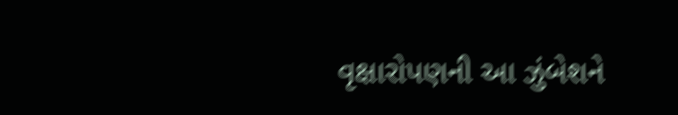વૃક્ષારોપણની આ ઝુંબેશને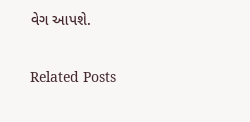વેગ આપશે.

Related Posts